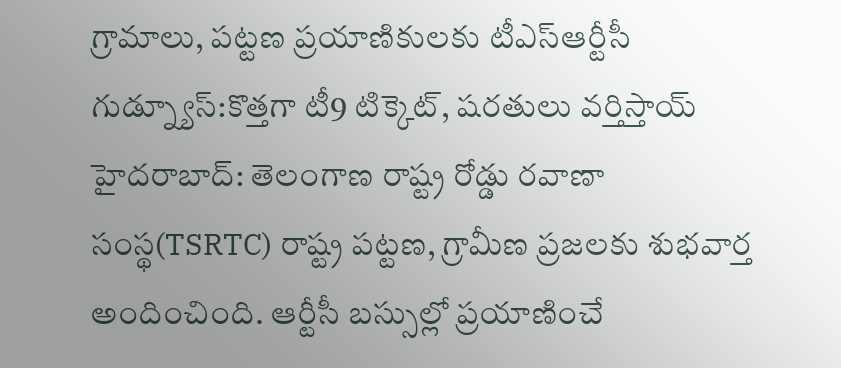గ్రామాలు, పట్టణ ప్రయాణికులకు టీఎస్ఆర్టీసీ గుడ్న్యూస్:కొత్తగా టీ9 టిక్కెట్, షరతులు వర్తిస్తాయ్
హైదరాబాద్: తెలంగాణ రాష్ట్ర రోడ్డు రవాణా సంస్థ(TSRTC) రాష్ట్ర పట్టణ, గ్రామీణ ప్రజలకు శుభవార్త అందించింది. ఆర్టీసీ బస్సుల్లో ప్రయాణించే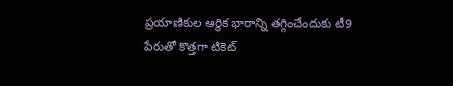ప్రయాణికుల ఆర్థిక భారాన్ని తగ్గించేందుకు టీ9 పేరుతో కొత్తగా టికెట్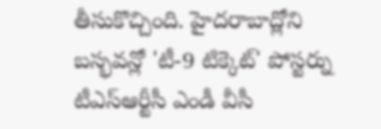తీసుకొచ్చింది. హైదరాబాద్లోని బస్భవన్లో 'టీ-9 టిక్కెట్' పోస్టర్ను టీఎస్ఆర్టీసీ ఎండీ వీసీ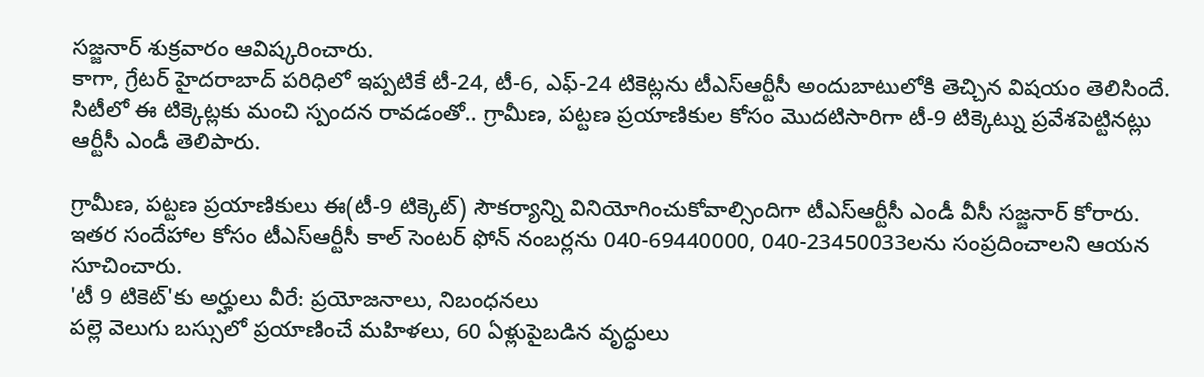సజ్జనార్ శుక్రవారం ఆవిష్కరించారు.
కాగా, గ్రేటర్ హైదరాబాద్ పరిధిలో ఇప్పటికే టీ-24, టీ-6, ఎఫ్-24 టికెట్లను టీఎస్ఆర్టీసీ అందుబాటులోకి తెచ్చిన విషయం తెలిసిందే. సిటీలో ఈ టిక్కెట్లకు మంచి స్పందన రావడంతో.. గ్రామీణ, పట్టణ ప్రయాణికుల కోసం మొదటిసారిగా టీ-9 టిక్కెట్ను ప్రవేశపెట్టినట్లు ఆర్టీసీ ఎండీ తెలిపారు.

గ్రామీణ, పట్టణ ప్రయాణికులు ఈ(టీ-9 టిక్కెట్) సౌకర్యాన్ని వినియోగించుకోవాల్సిందిగా టీఎస్ఆర్టీసీ ఎండీ వీసీ సజ్జనార్ కోరారు. ఇతర సందేహాల కోసం టీఎస్ఆర్టీసీ కాల్ సెంటర్ ఫోన్ నంబర్లను 040-69440000, 040-23450033లను సంప్రదించాలని ఆయన సూచించారు.
'టీ 9 టికెట్'కు అర్హులు వీరే: ప్రయోజనాలు, నిబంధనలు
పల్లె వెలుగు బస్సులో ప్రయాణించే మహిళలు, 60 ఏళ్లుపైబడిన వృద్ధులు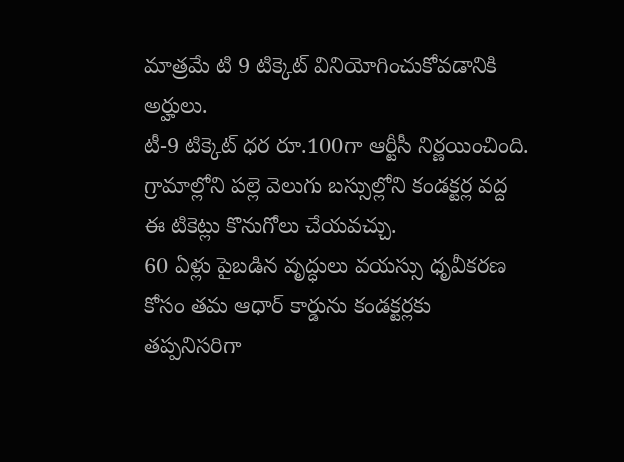మాత్రమే టి 9 టిక్కెట్ వినియోగించుకోవడానికి అర్హులు.
టీ-9 టిక్కెట్ ధర రూ.100గా ఆర్టీసీ నిర్ణయించింది.
గ్రామాల్లోని పల్లె వెలుగు బస్సుల్లోని కండక్టర్ల వద్ద ఈ టికెట్లు కొనుగోలు చేయవచ్చు.
60 ఏళ్లు పైబడిన వృద్ధులు వయస్సు ధృవీకరణ కోసం తమ ఆధార్ కార్డును కండక్టర్లకు తప్పనిసరిగా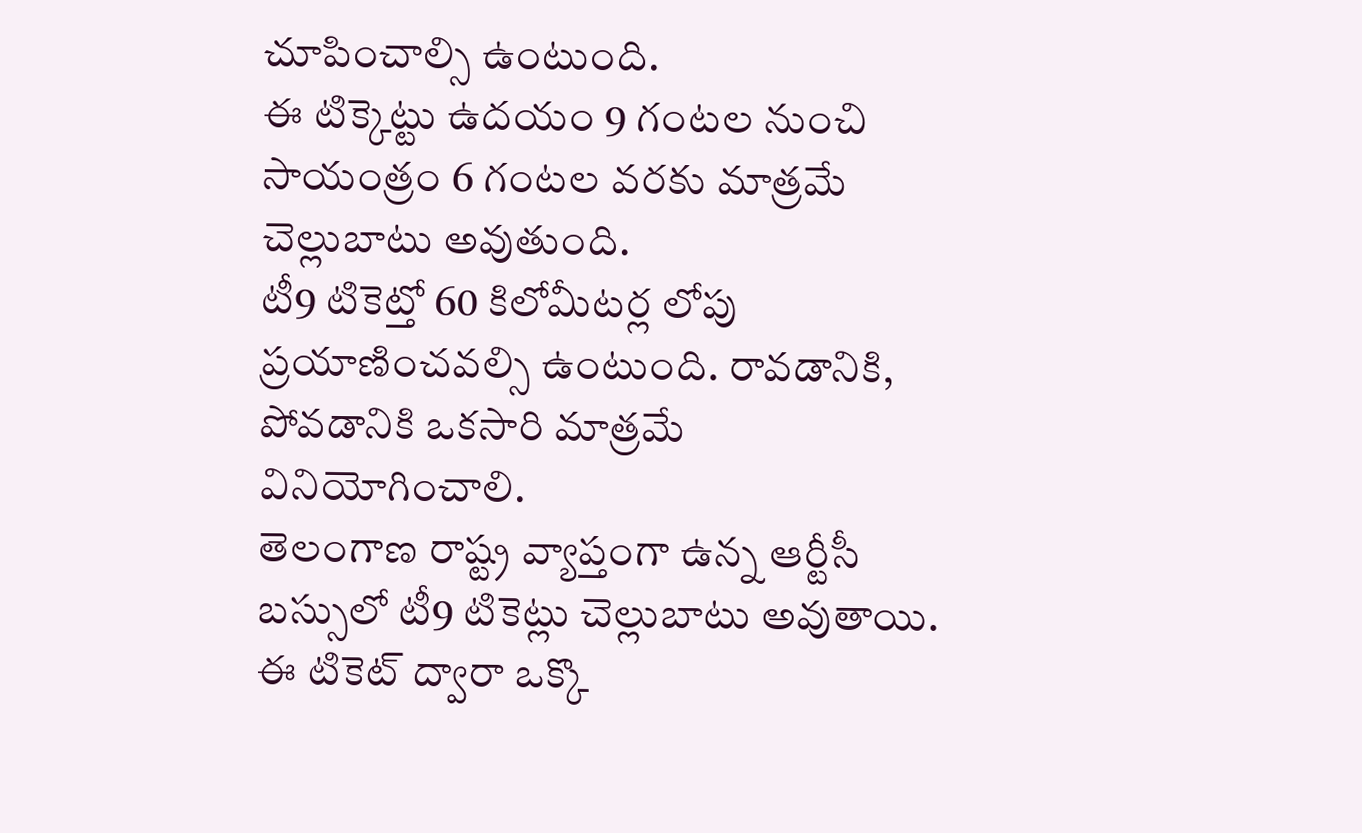చూపించాల్సి ఉంటుంది.
ఈ టిక్కెట్టు ఉదయం 9 గంటల నుంచి సాయంత్రం 6 గంటల వరకు మాత్రమే చెల్లుబాటు అవుతుంది.
టీ9 టికెట్తో 60 కిలోమీటర్ల లోపు ప్రయాణించవల్సి ఉంటుంది. రావడానికి, పోవడానికి ఒకసారి మాత్రమే వినియోగించాలి.
తెలంగాణ రాష్ట్ర వ్యాప్తంగా ఉన్న ఆర్టీసీ బస్సులో టీ9 టికెట్లు చెల్లుబాటు అవుతాయి.
ఈ టికెట్ ద్వారా ఒక్కొ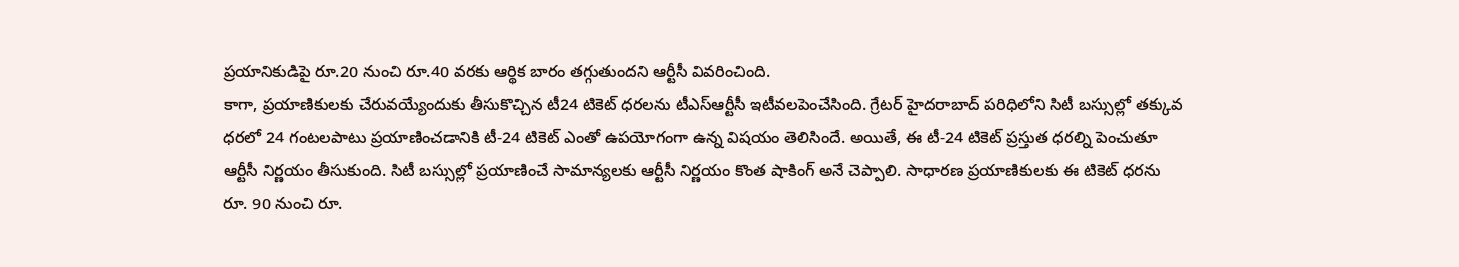ప్రయానికుడిపై రూ.20 నుంచి రూ.40 వరకు ఆర్థిక బారం తగ్గుతుందని ఆర్టీసీ వివరించింది.
కాగా, ప్రయాణికులకు చేరువయ్యేందుకు తీసుకొచ్చిన టీ24 టికెట్ ధరలను టీఎస్ఆర్టీసీ ఇటీవలపెంచేసింది. గ్రేటర్ హైదరాబాద్ పరిధిలోని సిటీ బస్సుల్లో తక్కువ ధరలో 24 గంటలపాటు ప్రయాణించడానికి టీ-24 టికెట్ ఎంతో ఉపయోగంగా ఉన్న విషయం తెలిసిందే. అయితే, ఈ టీ-24 టికెట్ ప్రస్తుత ధరల్ని పెంచుతూ ఆర్టీసీ నిర్ణయం తీసుకుంది. సిటీ బస్సుల్లో ప్రయాణించే సామాన్యలకు ఆర్టీసీ నిర్ణయం కొంత షాకింగ్ అనే చెప్పాలి. సాధారణ ప్రయాణికులకు ఈ టికెట్ ధరను రూ. 90 నుంచి రూ.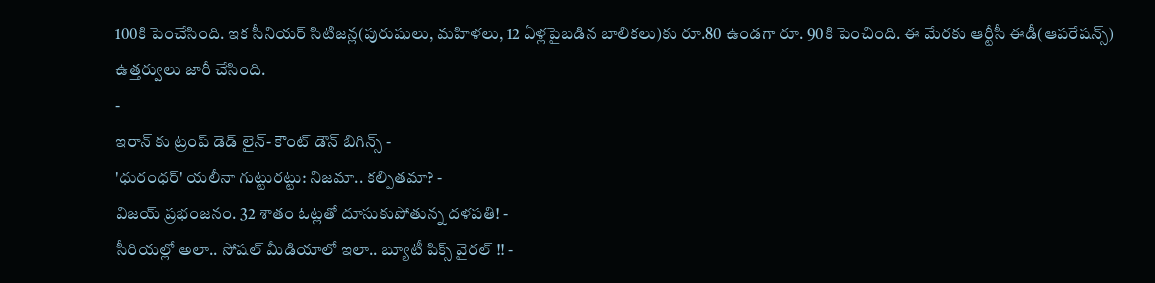100కి పెంచేసింది. ఇక సీనియర్ సిటిజన్ల(పురుషులు, మహిళలు, 12 ఏళ్లపైబడిన బాలికలు)కు రూ.80 ఉండగా రూ. 90కి పెంచింది. ఈ మేరకు ఆర్టీసీ ఈడీ(ఆపరేషన్స్) ఉత్తర్వులు జారీ చేసింది.
-
ఇరాన్ కు ట్రంప్ డెడ్ లైన్- కౌంట్ డౌన్ బిగిన్స్ -
'ధురంధర్' యలీనా గుట్టురట్టు: నిజమా.. కల్పితమా? -
విజయ్ ప్రభంజనం. 32 శాతం ఓట్లతో దూసుకుపోతున్న దళపతి! -
సీరియల్లో అలా.. సోషల్ మీడియాలో ఇలా.. బ్యూటీ పిక్స్ వైరల్ !! -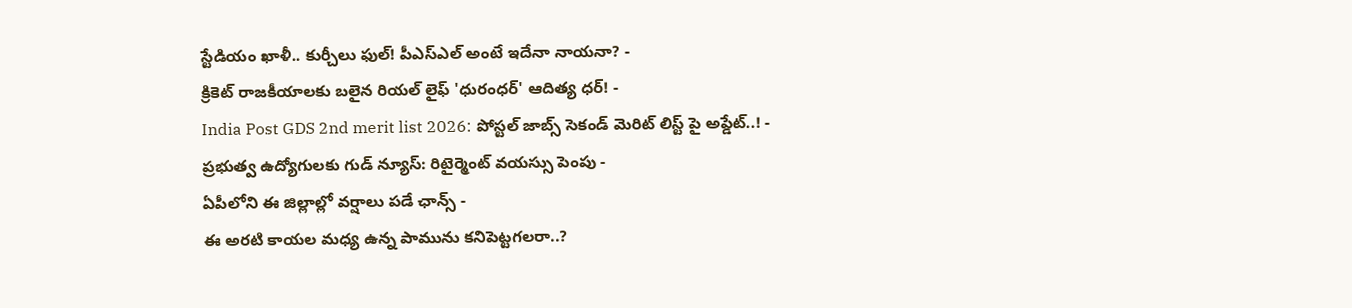స్టేడియం ఖాళీ.. కుర్చీలు ఫుల్! పీఎస్ఎల్ అంటే ఇదేనా నాయనా? -
క్రికెట్ రాజకీయాలకు బలైన రియల్ లైఫ్ 'ధురంధర్' ఆదిత్య ధర్! -
India Post GDS 2nd merit list 2026: పోస్టల్ జాబ్స్ సెకండ్ మెరిట్ లిస్ట్ పై అప్డేట్..! -
ప్రభుత్వ ఉద్యోగులకు గుడ్ న్యూస్: రిటైర్మెంట్ వయస్సు పెంపు -
ఏపీలోని ఈ జిల్లాల్లో వర్షాలు పడే ఛాన్స్ -
ఈ అరటి కాయల మధ్య ఉన్న పామును కనిపెట్టగలరా..?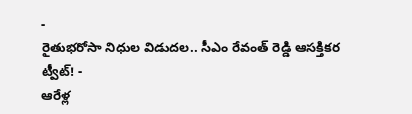-
రైతుభరోసా నిధుల విడుదల.. సీఎం రేవంత్ రెడ్డి ఆసక్తికర ట్వీట్! -
ఆరేళ్ల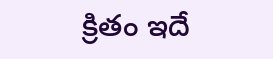క్రితం ఇదే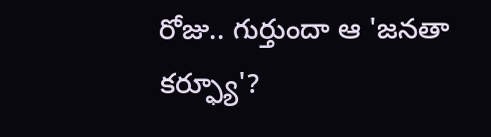రోజు.. గుర్తుందా ఆ 'జనతా కర్ఫ్యూ'?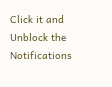Click it and Unblock the Notifications